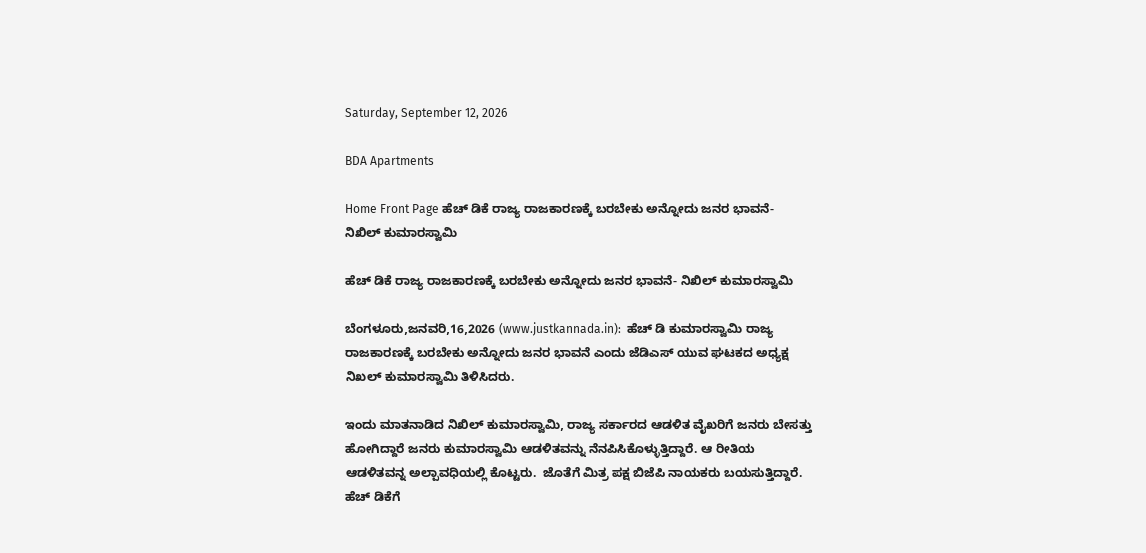Saturday, September 12, 2026

BDA Apartments

Home Front Page ಹೆಚ್ ಡಿಕೆ ರಾಜ್ಯ ರಾಜಕಾರಣಕ್ಕೆ ಬರಬೇಕು ಅನ್ನೋದು ಜನರ ಭಾವನೆ- ನಿಖಿಲ್ ಕುಮಾರಸ್ವಾಮಿ

ಹೆಚ್ ಡಿಕೆ ರಾಜ್ಯ ರಾಜಕಾರಣಕ್ಕೆ ಬರಬೇಕು ಅನ್ನೋದು ಜನರ ಭಾವನೆ- ನಿಖಿಲ್ ಕುಮಾರಸ್ವಾಮಿ

ಬೆಂಗಳೂರು,ಜನವರಿ,16,2026 (www.justkannada.in):  ಹೆಚ್ ಡಿ ಕುಮಾರಸ್ವಾಮಿ ರಾಜ್ಯ ರಾಜಕಾರಣಕ್ಕೆ ಬರಬೇಕು ಅನ್ನೋದು ಜನರ ಭಾವನೆ ಎಂದು ಜೆಡಿಎಸ್ ಯುವ ಘಟಕದ ಅಧ್ಯಕ್ಷ  ನಿಖಲ್ ಕುಮಾರಸ್ವಾಮಿ ತಿಳಿಸಿದರು.

ಇಂದು ಮಾತನಾಡಿದ ನಿಖಿಲ್ ಕುಮಾರಸ್ವಾಮಿ, ರಾಜ್ಯ ಸರ್ಕಾರದ ಆಡಳಿತ ವೈಖರಿಗೆ ಜನರು ಬೇಸತ್ತು ಹೋಗಿದ್ದಾರೆ ಜನರು ಕುಮಾರಸ್ವಾಮಿ ಆಡಳಿತವನ್ನು ನೆನಪಿಸಿಕೊಳ್ಳುತ್ತಿದ್ದಾರೆ. ಆ ರೀತಿಯ ಆಡಳಿತವನ್ನ ಅಲ್ಪಾವಧಿಯಲ್ಲಿ ಕೊಟ್ಟರು.  ಜೊತೆಗೆ ಮಿತ್ರ ಪಕ್ಷ ಬಿಜೆಪಿ ನಾಯಕರು ಬಯಸುತ್ತಿದ್ದಾರೆ. ಹೆಚ್ ಡಿಕೆಗೆ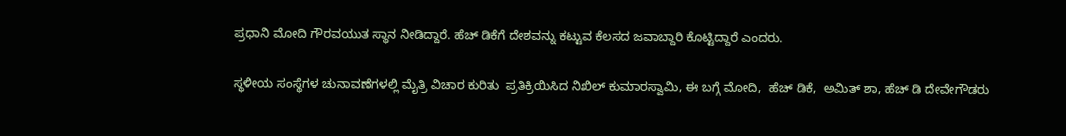ಪ್ರಧಾನಿ ಮೋದಿ ಗೌರವಯುತ ಸ್ಥಾನ ನೀಡಿದ್ದಾರೆ. ಹೆಚ್ ಡಿಕೆಗೆ ದೇಶವನ್ನು ಕಟ್ಟುವ ಕೆಲಸದ ಜವಾಬ್ದಾರಿ ಕೊಟ್ಟಿದ್ದಾರೆ ಎಂದರು.

ಸ್ಥಳೀಯ ಸಂಸ್ಥೆಗಳ ಚುನಾವಣೆಗಳಲ್ಲಿ ಮೈತ್ರಿ ವಿಚಾರ ಕುರಿತು  ಪ್ರತಿಕ್ರಿಯಿಸಿದ ನಿಖಿಲ್ ಕುಮಾರಸ್ವಾಮಿ, ಈ ಬಗ್ಗೆ ಮೋದಿ,  ಹೆಚ್ ಡಿಕೆ,  ಅಮಿತ್ ಶಾ, ಹೆಚ್ ಡಿ ದೇವೇಗೌಡರು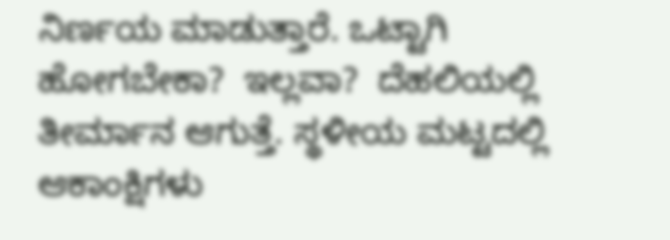ನಿರ್ಣಯ ಮಾಡುತ್ತಾರೆ. ಒಟ್ಟಾಗಿ ಹೋಗಬೇಕಾ?  ಇಲ್ಲವಾ?  ದೆಹಲಿಯಲ್ಲಿ ತೀರ್ಮಾನ ಆಗುತ್ತೆ. ಸ್ಥಳೀಯ ಮಟ್ಟದಲ್ಲಿ ಆಕಾಂಕ್ಷಿಗಳು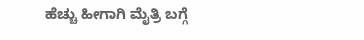ಹೆಚ್ಚು ಹೀಗಾಗಿ ಮೈತ್ರಿ ಬಗ್ಗೆ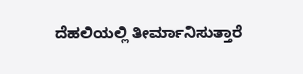ದೆಹಲಿಯಲ್ಲಿ ತೀರ್ಮಾನಿಸುತ್ತಾರೆ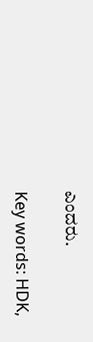ಎಂದರು.

Key words: HDK,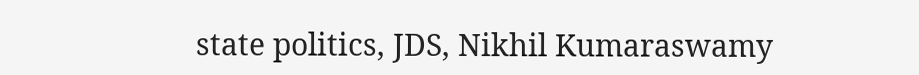state politics, JDS, Nikhil Kumaraswamy